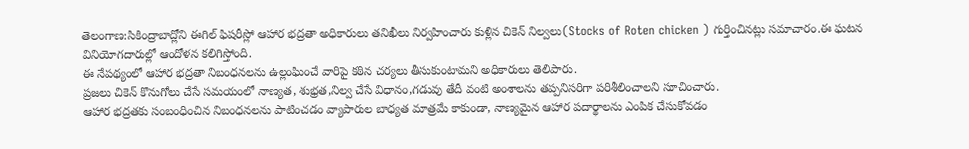తెలంగాణ:సికింద్రాబాద్లోని ఈగిల్ ఫిషరీస్లో ఆహార భద్రతా అధికారులు తనిఖీలు నిర్వహించారు కుళ్లిన చికెన్ నిల్వలు(Stocks of Roten chicken ) గుర్తించినట్లు సమాచారం.ఈ ఘటన వినియోగదారుల్లో ఆందోళన కలిగిస్తోంది.
ఈ నేపథ్యంలో ఆహార భద్రతా నిబంధనలను ఉల్లంఘించే వారిపై కఠిన చర్యలు తీసుకుంటామని అధికారులు తెలిపారు.
ప్రజలు చికెన్ కొనుగోలు చేసే సమయంలో నాణ్యత, శుభ్రత,నిల్వ చేసే విధానం,గడువు తేదీ వంటి అంశాలను తప్పనిసరిగా పరిశీలించాలని సూచించారు.
ఆహార భద్రతకు సంబంధించిన నిబంధనలను పాటించడం వ్యాపారుల బాధ్యత మాత్రమే కాకుండా, నాణ్యమైన ఆహార పదార్థాలను ఎంపిక చేసుకోవడం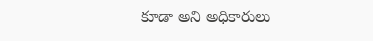కూడా అని అధికారులు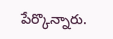పేర్కొన్నారు.